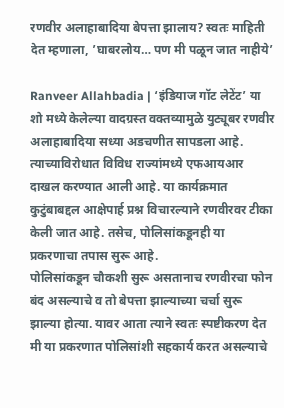रणवीर अलाहाबादिया बेपत्ता झालाय? स्वतः माहिती देत म्हणाला, ’घाबरलोय… पण मी पळून जात नाहीये’

Ranveer Allahbadia | ‘इंडियाज गॉट लेटेंट’ या शो मध्ये केलेल्या वादग्रस्त वक्तव्यामुळे युट्यूबर रणवीर अलाहाबादिया सध्या अडचणीत सापडला आहे. त्याच्याविरोधात विविध राज्यांमध्ये एफआयआर दाखल करण्यात आली आहे. या कार्यक्रमात कुटुंबाबद्दल आक्षेपार्ह प्रश्न विचारल्याने रणवीरवर टीका केली जात आहे. तसेच, पोलिसांकडूनही या प्रकरणाचा तपास सुरू आहे.
पोलिसांकडून चौकशी सुरू असतानाच रणवीरचा फोन बंद असल्याचे व तो बेपत्ता झाल्याच्या चर्चा सुरू झाल्या होत्या. यावर आता त्याने स्वतः स्पष्टीकरण देत मी या प्रकरणात पोलिसांशी सहकार्य करत असल्याचे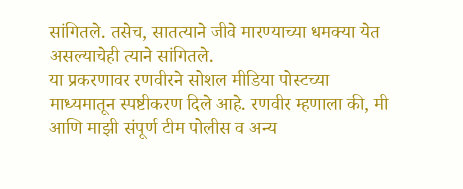सांगितले. तसेच, सातत्याने जीवे मारण्याच्या धमक्या येत असल्याचेही त्याने सांगितले.
या प्रकरणावर रणवीरने सोशल मीडिया पोस्टच्या माध्यमातून स्पष्टीकरण दिले आहे. रणवीर म्हणाला की, मी आणि माझी संपूर्ण टीम पोलीस व अन्य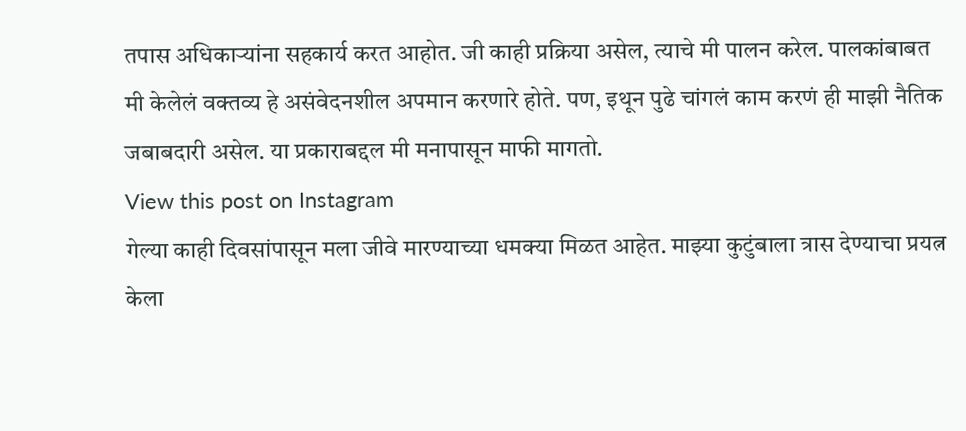तपास अधिकाऱ्यांना सहकार्य करत आहोत. जी काही प्रक्रिया असेल, त्याचे मी पालन करेल. पालकांबाबत मी केलेलं वक्तव्य हे असंवेदनशील अपमान करणारे होते. पण, इथून पुढे चांगलं काम करणं ही माझी नैतिक जबाबदारी असेल. या प्रकाराबद्दल मी मनापासून माफी मागतो.
View this post on Instagram
गेल्या काही दिवसांपासून मला जीवे मारण्याच्या धमक्या मिळत आहेत. माझ्या कुटुंबाला त्रास देण्याचा प्रयत्न केला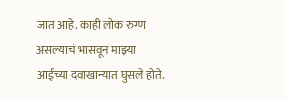जात आहे. काही लोक रुग्ण असल्याचं भासवून माझ्या आईच्या दवाखान्यात घुसले होते.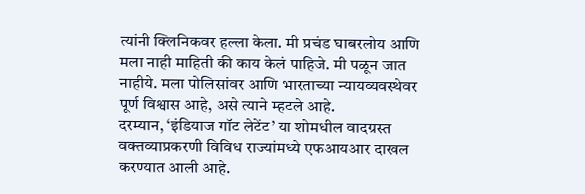त्यांनी क्लिनिकवर हल्ला केला. मी प्रचंड घाबरलोय आणि मला नाही माहिती की काय केलं पाहिजे. मी पळून जात नाहीये. मला पोलिसांवर आणि भारताच्या न्यायव्यवस्थेवर पूर्ण विश्वास आहे, असे त्याने म्हटले आहे.
दरम्यान, ‘इंडियाज गॉट लेटेंट’ या शोमधील वादग्रस्त वक्तव्याप्रकरणी विविध राज्यांमध्ये एफआयआर दाखल करण्यात आली आहे.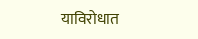याविरोधात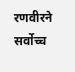रणवीरने सर्वोच्च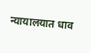न्यायालयात धाव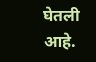घेतली आहे.